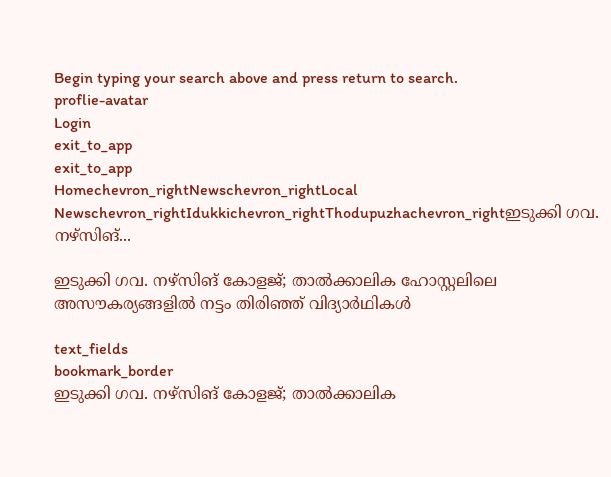Begin typing your search above and press return to search.
proflie-avatar
Login
exit_to_app
exit_to_app
Homechevron_rightNewschevron_rightLocal Newschevron_rightIdukkichevron_rightThodupuzhachevron_rightഇടുക്കി ഗവ. നഴ്‌സിങ്...

ഇടുക്കി ഗവ. നഴ്‌സിങ് കോളജ്; താൽക്കാലിക ഹോസ്റ്റലിലെ അസൗകര്യങ്ങളിൽ നട്ടം തിരിഞ്ഞ് വിദ്യാർഥികൾ

text_fields
bookmark_border
ഇടുക്കി ഗവ. നഴ്‌സിങ് കോളജ്; താൽക്കാലിക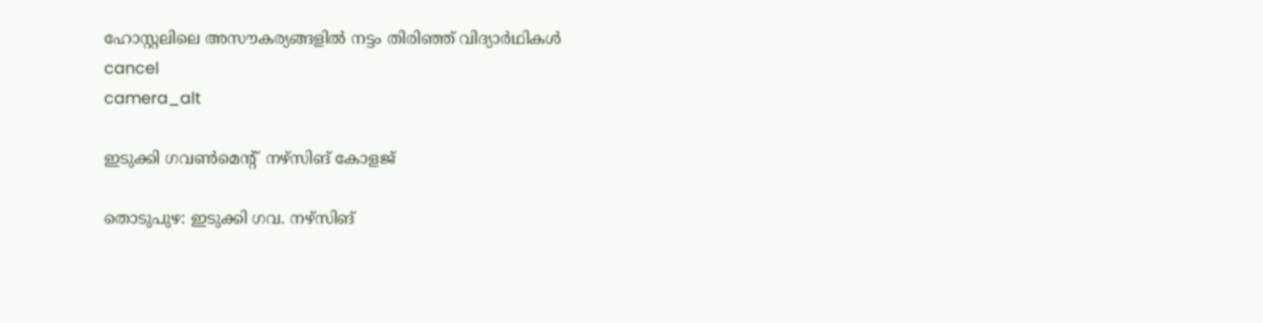ഹോസ്റ്റലിലെ അസൗകര്യങ്ങളിൽ നട്ടം തിരിഞ്ഞ് വിദ്യാർഥികൾ
cancel
camera_alt

ഇടുക്കി ഗവൺമെന്‍റ്  നഴ്സിങ് കോളജ്

തൊടുപുഴ: ഇടുക്കി ഗവ. നഴ്‌സിങ്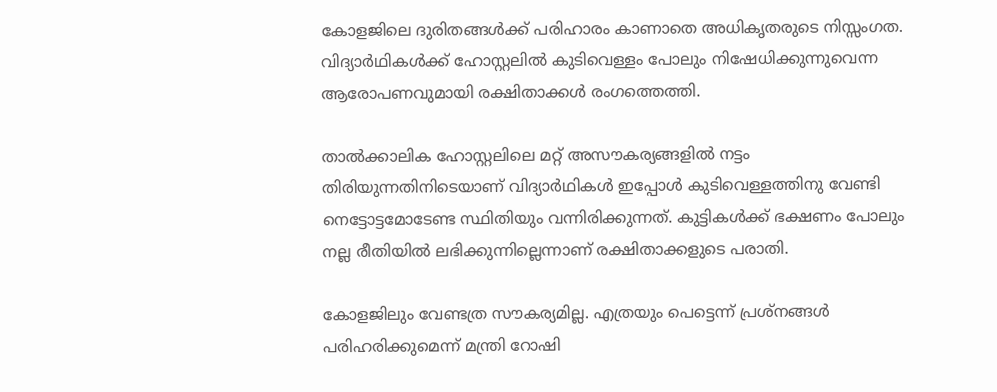കോളജിലെ ദുരിതങ്ങൾക്ക് പരിഹാരം കാണാതെ അധികൃതരുടെ നിസ്സംഗത. വിദ്യാർഥികൾക്ക് ഹോസ്റ്റലിൽ കുടിവെള്ളം പോലും നിഷേധിക്കുന്നുവെന്ന ആരോപണവുമായി രക്ഷിതാക്കൾ രംഗത്തെത്തി.

താൽക്കാലിക ഹോസ്റ്റലിലെ മറ്റ് അസൗകര്യങ്ങളിൽ നട്ടം തിരിയുന്നതിനിടെയാണ് വിദ്യാർഥികൾ ഇപ്പോൾ കുടിവെള്ളത്തിനു വേണ്ടി നെട്ടോട്ടമോടേണ്ട സ്ഥിതിയും വന്നിരിക്കുന്നത്. കുട്ടികൾക്ക് ഭക്ഷണം പോലും നല്ല രീതിയിൽ ലഭിക്കുന്നില്ലെന്നാണ് രക്ഷിതാക്കളുടെ പരാതി.

കോളജിലും വേണ്ടത്ര സൗകര്യമില്ല. എത്രയും പെട്ടെന്ന് പ്രശ്‌നങ്ങൾ പരിഹരിക്കുമെന്ന് മന്ത്രി റോഷി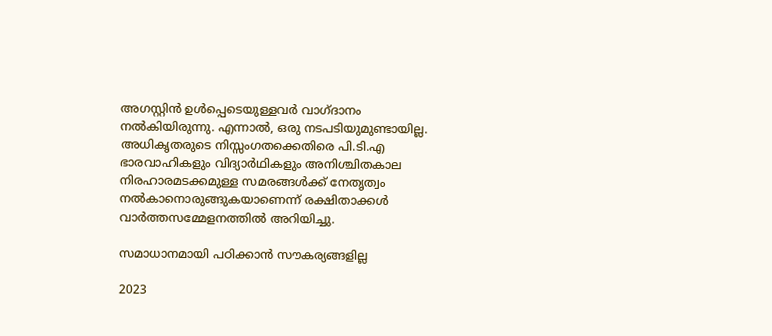അഗസ്റ്റിൻ ഉൾപ്പെടെയുള്ളവർ വാഗ്ദാനം നൽകിയിരുന്നു. എന്നാൽ, ഒരു നടപടിയുമുണ്ടായില്ല. അധികൃതരുടെ നിസ്സംഗതക്കെതിരെ പി.ടി.എ ഭാരവാഹികളും വിദ്യാർഥികളും അനിശ്ചിതകാല നിരഹാരമടക്കമുള്ള സമരങ്ങൾക്ക് നേതൃത്വം നൽകാനൊരുങ്ങുകയാണെന്ന് രക്ഷിതാക്കൾ വാർത്തസമ്മേളനത്തിൽ അറിയിച്ചു.

സമാധാനമായി പഠിക്കാൻ സൗകര്യങ്ങളില്ല

2023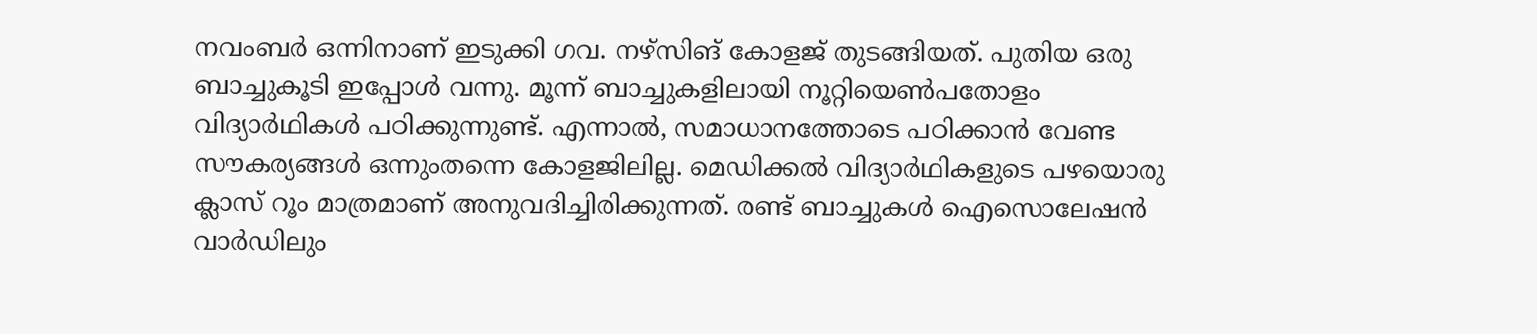നവംബർ ഒന്നിനാണ് ഇടുക്കി ഗവ. നഴ്‌സിങ് കോളജ് തുടങ്ങിയത്. പുതിയ ഒരു ബാച്ചുകൂടി ഇപ്പോൾ വന്നു. മൂന്ന് ബാച്ചുകളിലായി നൂറ്റിയെൺപതോളം വിദ്യാർഥികൾ പഠിക്കുന്നുണ്ട്. എന്നാൽ, സമാധാനത്തോടെ പഠിക്കാൻ വേണ്ട സൗകര്യങ്ങൾ ഒന്നുംതന്നെ കോളജിലില്ല. മെഡിക്കൽ വിദ്യാർഥികളുടെ പഴയൊരു ക്ലാസ് റൂം മാത്രമാണ് അനുവദിച്ചിരിക്കുന്നത്. രണ്ട് ബാച്ചുകൾ ഐസൊലേഷൻ വാർഡിലും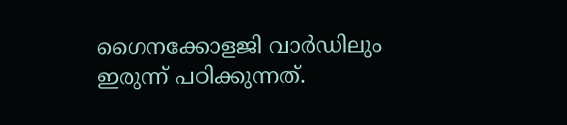ഗൈനക്കോളജി വാർഡിലും ഇരുന്ന് പഠിക്കുന്നത്.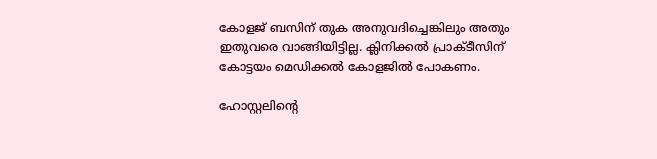കോളജ് ബസിന് തുക അനുവദിച്ചെങ്കിലും അതും ഇതുവരെ വാങ്ങിയിട്ടില്ല. ക്ലിനിക്കൽ പ്രാക്ടീസിന് കോട്ടയം മെഡിക്കൽ കോളജിൽ പോകണം.

ഹോസ്റ്റലിന്റെ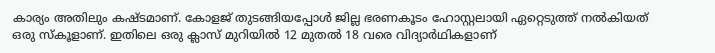കാര്യം അതിലും കഷ്ടമാണ്. കോളജ് തുടങ്ങിയപ്പോൾ ജില്ല ഭരണകൂടം ഹോസ്റ്റലായി ഏറ്റെടുത്ത് നൽകിയത് ഒരു സ്‌കൂളാണ്. ഇതിലെ ഒരു ക്ലാസ് മുറിയിൽ 12 മുതൽ 18 വരെ വിദ്യാർഥികളാണ്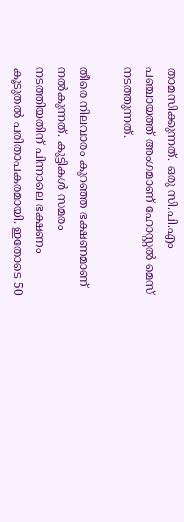താമസിക്കുന്നത്. ഒരു സി.പി.എം പഞ്ചായത്ത് അംഗമാണ് ഹോസ്റ്റൽ മെസ് നടത്തുന്നത്.

തീരെ നിലവാരം കുറഞ്ഞ ഭക്ഷണമാണ് നൽകുന്നത്. കുട്ടികൾ സമരം നടത്തിയതിന് പിന്നാലെ ഭക്ഷണം കൂടുതൽ പരിതാപകരമായി. ഇതോടെ 50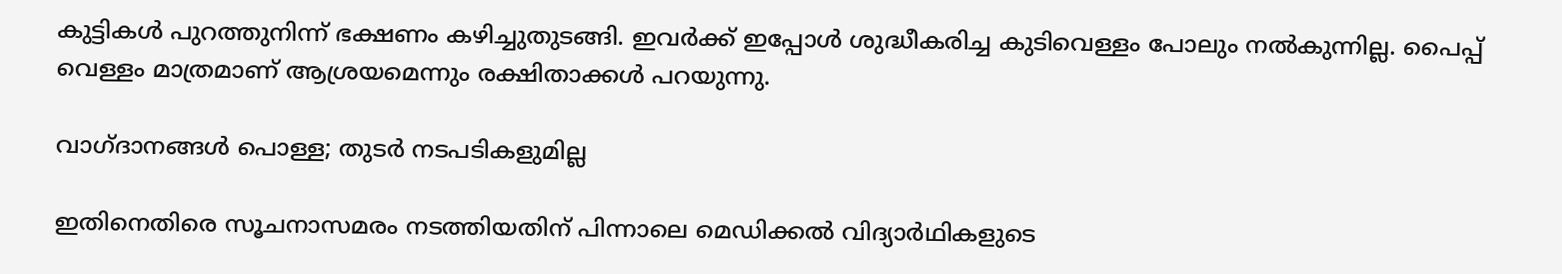കുട്ടികൾ പുറത്തുനിന്ന് ഭക്ഷണം കഴിച്ചുതുടങ്ങി. ഇവർക്ക് ഇപ്പോൾ ശുദ്ധീകരിച്ച കുടിവെള്ളം പോലും നൽകുന്നില്ല. പൈപ്പ് വെള്ളം മാത്രമാണ് ആശ്രയമെന്നും രക്ഷിതാക്കൾ പറയുന്നു.

വാഗ്ദാനങ്ങൾ പൊള്ള; തുടർ നടപടികളുമില്ല

ഇതിനെതിരെ സൂചനാസമരം നടത്തിയതിന് പിന്നാലെ മെഡിക്കൽ വിദ്യാർഥികളുടെ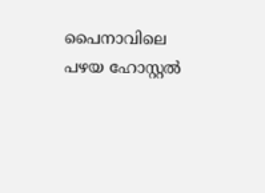പൈനാവിലെ പഴയ ഹോസ്റ്റൽ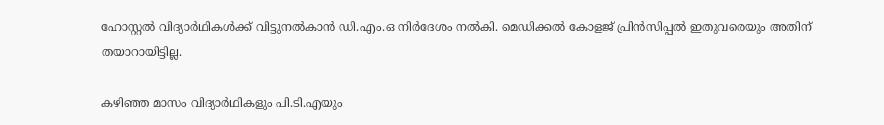ഹോസ്റ്റൽ വിദ്യാർഥികൾക്ക് വിട്ടുനൽകാൻ ഡി.എം.ഒ നിർദേശം നൽകി. മെഡിക്കൽ കോളജ് പ്രിൻസിപ്പൽ ഇതുവരെയും അതിന് തയാറായിട്ടില്ല.

കഴിഞ്ഞ മാസം വിദ്യാർഥികളും പി.ടി.എയും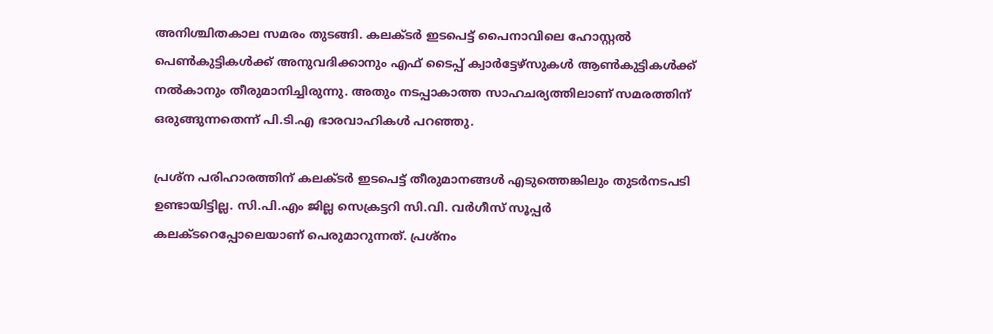അനിശ്ചിതകാല സമരം തുടങ്ങി. കലക്ടർ ഇടപെട്ട് പൈനാവിലെ ഹോസ്റ്റൽ പെൺകുട്ടികൾക്ക് അനുവദിക്കാനും എഫ് ടൈപ്പ് ക്വാർട്ടേഴ്‌സുകൾ ആൺകുട്ടികൾക്ക് നൽകാനും തീരുമാനിച്ചിരുന്നു. അതും നടപ്പാകാത്ത സാഹചര്യത്തിലാണ് സമരത്തിന് ഒരുങ്ങുന്നതെന്ന് പി.ടി.എ ഭാരവാഹികൾ പറഞ്ഞു.

പ്രശ്‌ന പരിഹാരത്തിന് കലക്ടർ ഇടപെട്ട് തീരുമാനങ്ങൾ എടുത്തെങ്കിലും തുടർനടപടി ഉണ്ടായിട്ടില്ല. സി.പി.എം ജില്ല സെക്രട്ടറി സി.വി. വർഗീസ് സൂപ്പർ കലക്ടറെപ്പോലെയാണ് പെരുമാറുന്നത്. പ്രശ്‌നം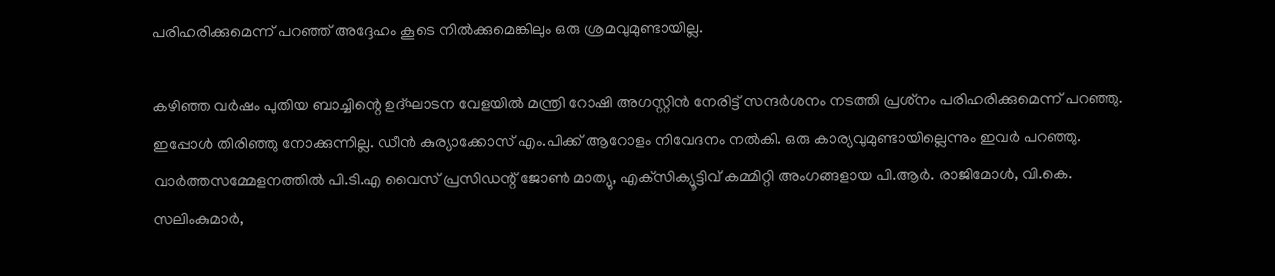പരിഹരിക്കുമെന്ന് പറഞ്ഞ് അദ്ദേഹം കൂടെ നിൽക്കുമെങ്കിലും ഒരു ശ്രമവുമുണ്ടായില്ല.

കഴിഞ്ഞ വർഷം പുതിയ ബാച്ചിന്റെ ഉദ്ഘാടന വേളയിൽ മന്ത്രി റോഷി അഗസ്റ്റിൻ നേരിട്ട് സന്ദർശനം നടത്തി പ്രശ്‌നം പരിഹരിക്കുമെന്ന് പറഞ്ഞു. ഇപ്പോൾ തിരിഞ്ഞു നോക്കുന്നില്ല. ഡീൻ കുര്യാക്കോസ് എം.പിക്ക് ആറോളം നിവേദനം നൽകി. ഒരു കാര്യവുമുണ്ടായില്ലെന്നും ഇവർ പറഞ്ഞു. വാർത്തസമ്മേളനത്തിൽ പി.ടി.എ വൈസ് പ്രസിഡന്റ് ജോൺ മാത്യു, എക്‌സിക്യൂട്ടിവ് കമ്മിറ്റി അംഗങ്ങളായ പി.ആർ. രാജിമോൾ, വി.കെ. സലിംകുമാർ,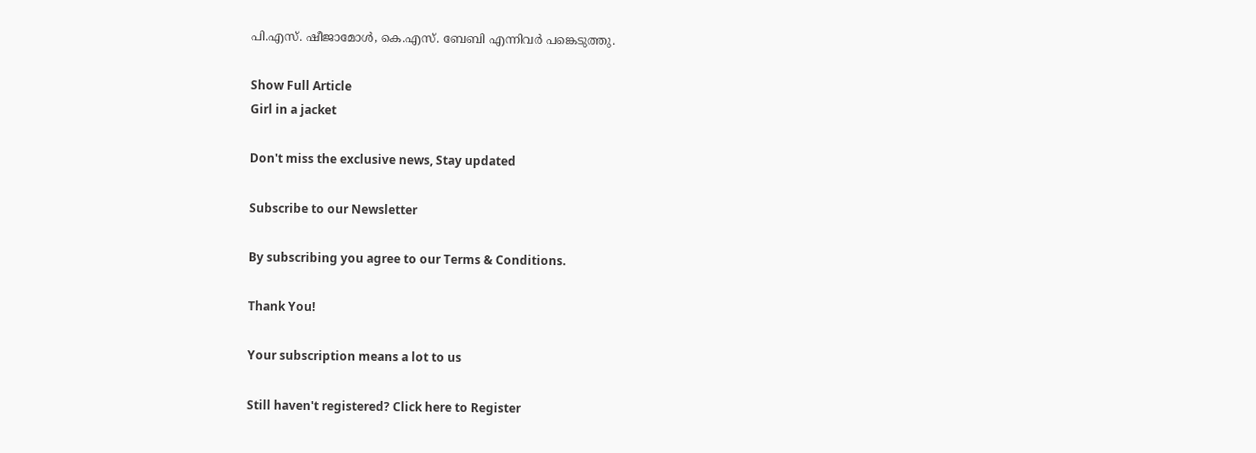പി.എസ്. ഷീജാമോൾ, കെ.എസ്. ബേബി എന്നിവർ പങ്കെടുത്തു.

Show Full Article
Girl in a jacket

Don't miss the exclusive news, Stay updated

Subscribe to our Newsletter

By subscribing you agree to our Terms & Conditions.

Thank You!

Your subscription means a lot to us

Still haven't registered? Click here to Register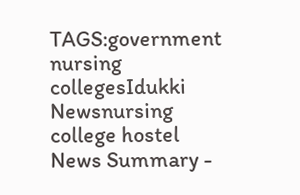TAGS:government nursing collegesIdukki Newsnursing college hostel
News Summary -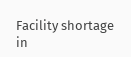Facility shortage in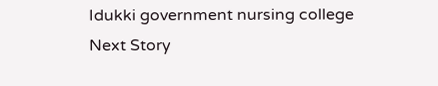Idukki government nursing college
Next Story